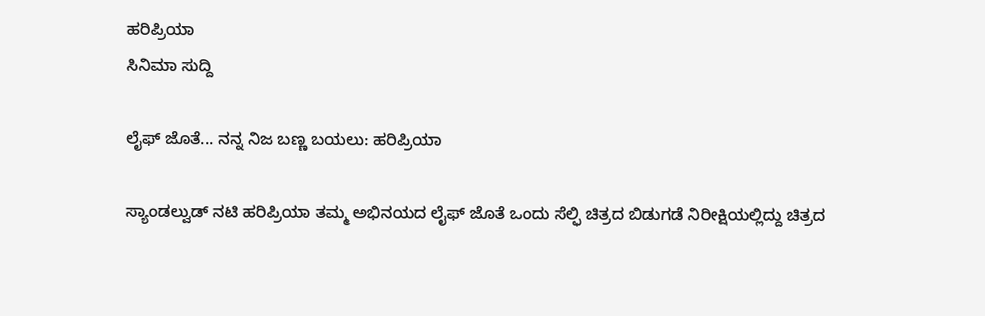ಹರಿಪ್ರಿಯಾ
ಸಿನಿಮಾ ಸುದ್ದಿ

ಲೈಫ್ ಜೊತೆ... ನನ್ನ ನಿಜ ಬಣ್ಣ ಬಯಲು: ಹರಿಪ್ರಿಯಾ

ಸ್ಯಾಂಡಲ್ವುಡ್ ನಟಿ ಹರಿಪ್ರಿಯಾ ತಮ್ಮ ಅಭಿನಯದ ಲೈಫ್ ಜೊತೆ ಒಂದು ಸೆಲ್ಫಿ ಚಿತ್ರದ ಬಿಡುಗಡೆ ನಿರೀಕ್ಷಿಯಲ್ಲಿದ್ದು ಚಿತ್ರದ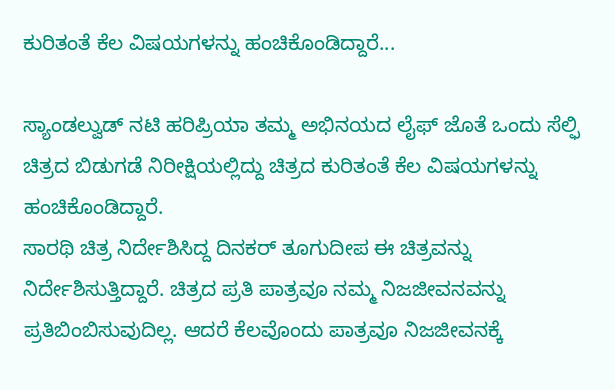ಕುರಿತಂತೆ ಕೆಲ ವಿಷಯಗಳನ್ನು ಹಂಚಿಕೊಂಡಿದ್ದಾರೆ...

ಸ್ಯಾಂಡಲ್ವುಡ್ ನಟಿ ಹರಿಪ್ರಿಯಾ ತಮ್ಮ ಅಭಿನಯದ ಲೈಫ್ ಜೊತೆ ಒಂದು ಸೆಲ್ಫಿ ಚಿತ್ರದ ಬಿಡುಗಡೆ ನಿರೀಕ್ಷಿಯಲ್ಲಿದ್ದು ಚಿತ್ರದ ಕುರಿತಂತೆ ಕೆಲ ವಿಷಯಗಳನ್ನು ಹಂಚಿಕೊಂಡಿದ್ದಾರೆ.
ಸಾರಥಿ ಚಿತ್ರ ನಿರ್ದೇಶಿಸಿದ್ದ ದಿನಕರ್ ತೂಗುದೀಪ ಈ ಚಿತ್ರವನ್ನು ನಿರ್ದೇಶಿಸುತ್ತಿದ್ದಾರೆ. ಚಿತ್ರದ ಪ್ರತಿ ಪಾತ್ರವೂ ನಮ್ಮ ನಿಜಜೀವನವನ್ನು ಪ್ರತಿಬಿಂಬಿಸುವುದಿಲ್ಲ. ಆದರೆ ಕೆಲವೊಂದು ಪಾತ್ರವೂ ನಿಜಜೀವನಕ್ಕೆ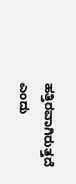ಹತ್ತಿರವಾಗಿರುತ್ತದೆ ಎಂದು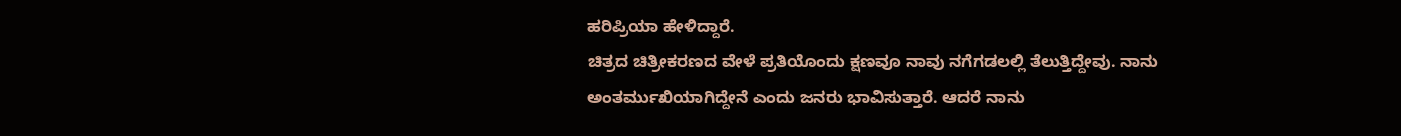ಹರಿಪ್ರಿಯಾ ಹೇಳಿದ್ದಾರೆ.
ಚಿತ್ರದ ಚಿತ್ರೀಕರಣದ ವೇಳೆ ಪ್ರತಿಯೊಂದು ಕ್ಷಣವೂ ನಾವು ನಗೆಗಡಲಲ್ಲಿ ತೆಲುತ್ತಿದ್ದೇವು. ನಾನು ಅಂತರ್ಮುಖಿಯಾಗಿದ್ದೇನೆ ಎಂದು ಜನರು ಭಾವಿಸುತ್ತಾರೆ. ಆದರೆ ನಾನು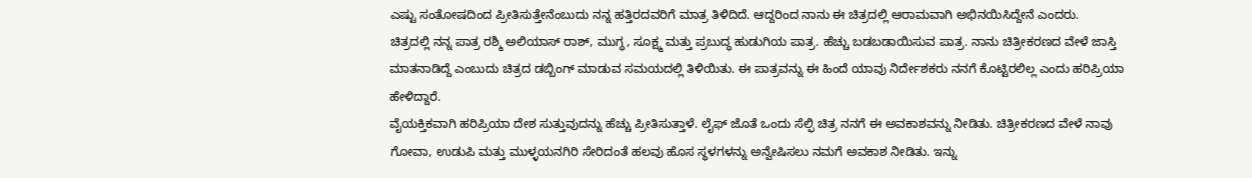ಎಷ್ಟು ಸಂತೋಷದಿಂದ ಪ್ರೀತಿಸುತ್ತೇನೆಂಬುದು ನನ್ನ ಹತ್ತಿರದವರಿಗೆ ಮಾತ್ರ ತಿಳಿದಿದೆ. ಆದ್ದರಿಂದ ನಾನು ಈ ಚಿತ್ರದಲ್ಲಿ ಆರಾಮವಾಗಿ ಅಭಿನಯಿಸಿದ್ದೇನೆ ಎಂದರು.
ಚಿತ್ರದಲ್ಲಿ ನನ್ನ ಪಾತ್ರ ರಶ್ಮಿ ಅಲಿಯಾಸ್ ರಾಶ್, ಮುಗ್ಧ, ಸೂಕ್ಷ್ಮ ಮತ್ತು ಪ್ರಬುದ್ಧ ಹುಡುಗಿಯ ಪಾತ್ರ. ಹೆಚ್ಚು ಬಡಬಡಾಯಿಸುವ ಪಾತ್ರ. ನಾನು ಚಿತ್ರೀಕರಣದ ವೇಳೆ ಜಾಸ್ತಿ ಮಾತನಾಡಿದ್ದೆ ಎಂಬುದು ಚಿತ್ರದ ಡಬ್ಬಿಂಗ್ ಮಾಡುವ ಸಮಯದಲ್ಲಿ ತಿಳಿಯಿತು. ಈ ಪಾತ್ರವನ್ನು ಈ ಹಿಂದೆ ಯಾವು ನಿರ್ದೇಶಕರು ನನಗೆ ಕೊಟ್ಟಿರಲಿಲ್ಲ ಎಂದು ಹರಿಪ್ರಿಯಾ ಹೇಳಿದ್ದಾರೆ.
ವೈಯಕ್ತಿಕವಾಗಿ ಹರಿಪ್ರಿಯಾ ದೇಶ ಸುತ್ತುವುದನ್ನು ಹೆಚ್ಚು ಪ್ರೀತಿಸುತ್ತಾಳೆ. ಲೈಫ್ ಜೊತೆ ಒಂದು ಸೆಲ್ಫಿ ಚಿತ್ರ ನನಗೆ ಈ ಅವಕಾಶವನ್ನು ನೀಡಿತು. ಚಿತ್ರೀಕರಣದ ವೇಳೆ ನಾವು ಗೋವಾ, ಉಡುಪಿ ಮತ್ತು ಮುಳ್ಳಯನಗಿರಿ ಸೇರಿದಂತೆ ಹಲವು ಹೊಸ ಸ್ಥಳಗಳನ್ನು ಅನ್ವೇಷಿಸಲು ನಮಗೆ ಅವಕಾಶ ನೀಡಿತು. ಇನ್ನು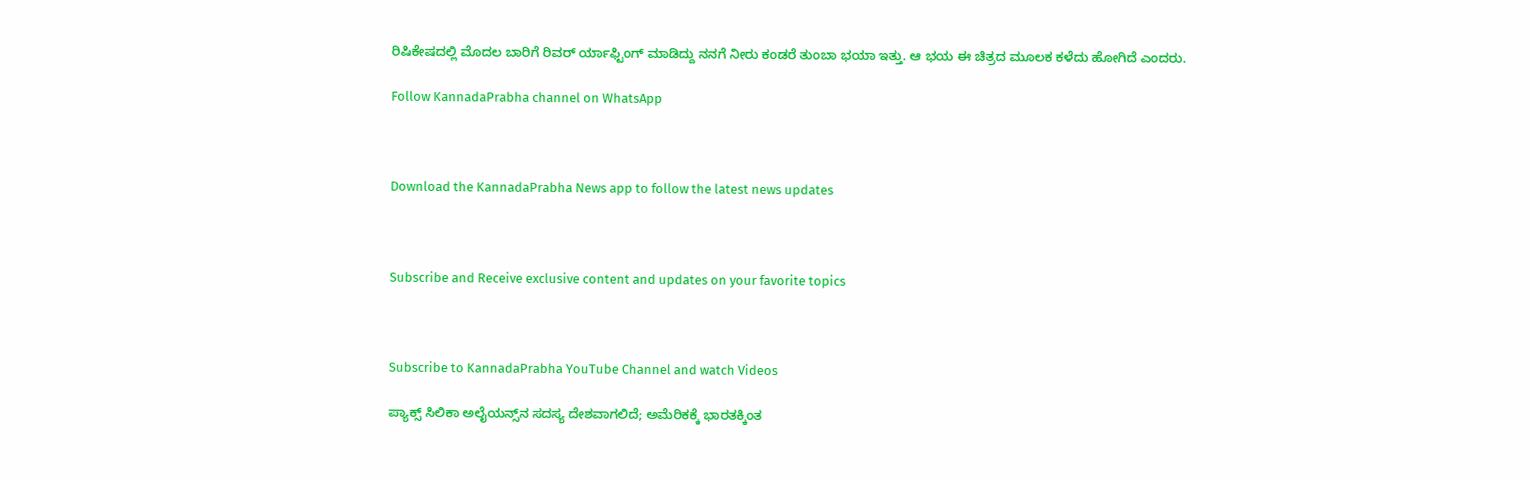ರಿಷಿಕೇಷದಲ್ಲಿ ಮೊದಲ ಬಾರಿಗೆ ರಿವರ್ ರ್ಯಾಫ್ಟಿಂಗ್ ಮಾಡಿದ್ದು ನನಗೆ ನೀರು ಕಂಡರೆ ತುಂಬಾ ಭಯಾ ಇತ್ತು. ಆ ಭಯ ಈ ಚಿತ್ರದ ಮೂಲಕ ಕಳೆದು ಹೋಗಿದೆ ಎಂದರು.

Follow KannadaPrabha channel on WhatsApp



Download the KannadaPrabha News app to follow the latest news updates



Subscribe and Receive exclusive content and updates on your favorite topics



Subscribe to KannadaPrabha YouTube Channel and watch Videos

ಪ್ಯಾಕ್ಸ್ ಸಿಲಿಕಾ ಅಲೈಯನ್ಸ್‌ನ ಸದಸ್ಯ ದೇಶವಾಗಲಿದೆ; ಅಮೆರಿಕಕ್ಕೆ ಭಾರತಕ್ಕಿಂತ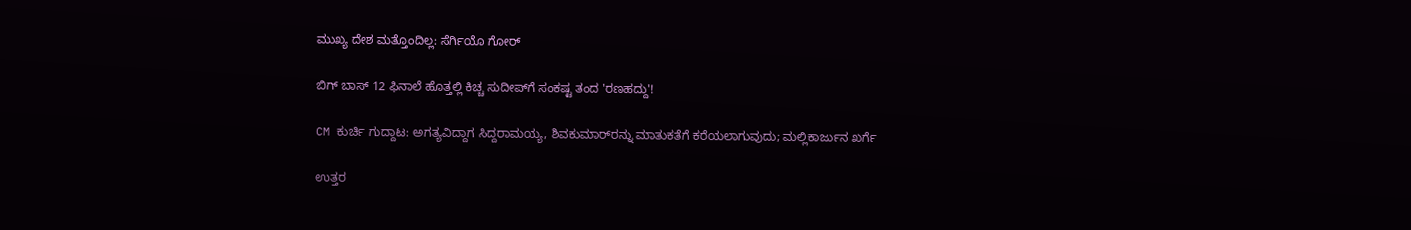ಮುಖ್ಯ ದೇಶ ಮತ್ತೊಂದಿಲ್ಲ: ಸೆರ್ಗಿಯೊ ಗೋರ್

ಬಿಗ್ ಬಾಸ್ 12 ಫಿನಾಲೆ ಹೊತ್ತಲ್ಲಿ ಕಿಚ್ಚ ಸುದೀಪ್‌ಗೆ ಸಂಕಷ್ಟ ತಂದ 'ರಣಹದ್ದು'!

CM ಕುರ್ಚಿ ಗುದ್ದಾಟ: ಅಗತ್ಯವಿದ್ದಾಗ ಸಿದ್ದರಾಮಯ್ಯ, ಶಿವಕುಮಾರ್‌ರನ್ನು ಮಾತುಕತೆಗೆ ಕರೆಯಲಾಗುವುದು; ಮಲ್ಲಿಕಾರ್ಜುನ ಖರ್ಗೆ

ಉತ್ತರ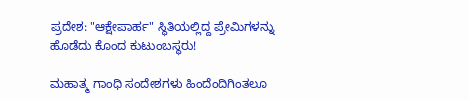ಪ್ರದೇಶ: "ಆಕ್ಷೇಪಾರ್ಹ" ಸ್ಥಿತಿಯಲ್ಲಿದ್ದ ಪ್ರೇಮಿಗಳನ್ನು ಹೊಡೆದು ಕೊಂದ ಕುಟುಂಬಸ್ಥರು!

ಮಹಾತ್ಮ ಗಾಂಧಿ ಸಂದೇಶಗಳು ಹಿಂದೆಂದಿಗಿಂತಲೂ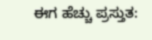ಈಗ ಹೆಚ್ಚು ಪ್ರಸ್ತುತ: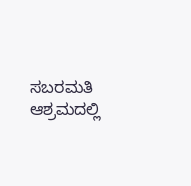ಸಬರಮತಿ ಆಶ್ರಮದಲ್ಲಿ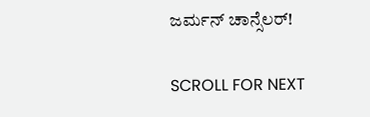ಜರ್ಮನ್ ಚಾನ್ಸೆಲರ್!

SCROLL FOR NEXT